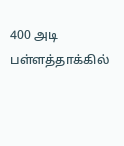400 அடி பள்ளத்தாக்கில்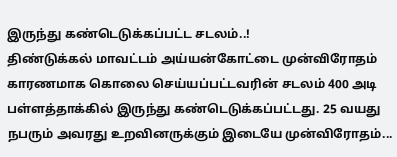இருந்து கண்டெடுக்கப்பட்ட சடலம்..!
திண்டுக்கல் மாவட்டம் அய்யன்கோட்டை முன்விரோதம் காரணமாக கொலை செய்யப்பட்டவரின் சடலம் 400 அடி பள்ளத்தாக்கில் இருந்து கண்டெடுக்கப்பட்டது. 25 வயது நபரும் அவரது உறவினருக்கும் இடையே முன்விரோதம்...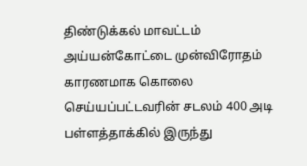திண்டுக்கல் மாவட்டம் அய்யன்கோட்டை முன்விரோதம் காரணமாக கொலை செய்யப்பட்டவரின் சடலம் 400 அடி பள்ளத்தாக்கில் இருந்து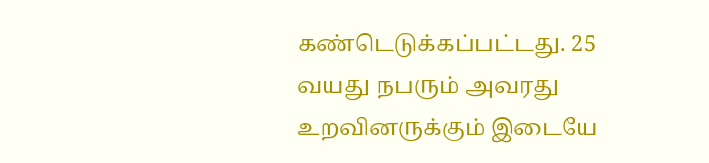கண்டெடுக்கப்பட்டது. 25 வயது நபரும் அவரது உறவினருக்கும் இடையே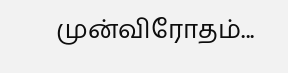முன்விரோதம்...